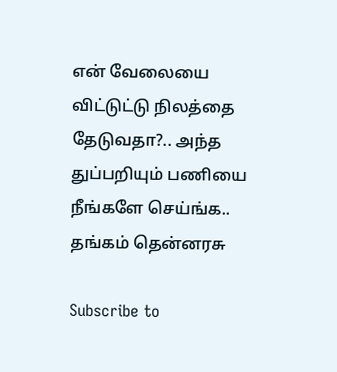என் வேலையை விட்டுட்டு நிலத்தை தேடுவதா?.. அந்த துப்பறியும் பணியை நீங்களே செய்ங்க.. தங்கம் தென்னரசு

Subscribe to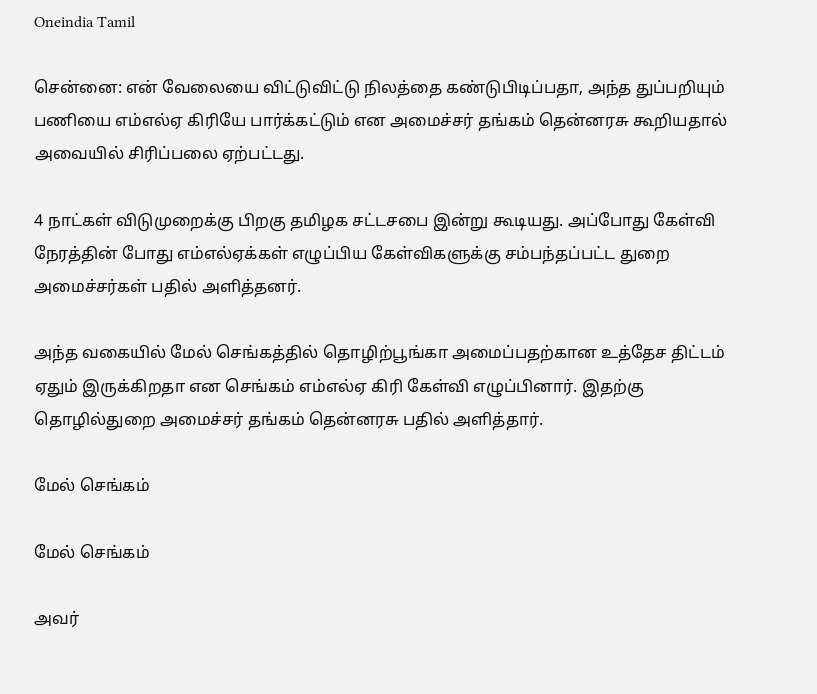Oneindia Tamil

சென்னை: என் வேலையை விட்டுவிட்டு நிலத்தை கண்டுபிடிப்பதா, அந்த துப்பறியும் பணியை எம்எல்ஏ கிரியே பார்க்கட்டும் என அமைச்சர் தங்கம் தென்னரசு கூறியதால் அவையில் சிரிப்பலை ஏற்பட்டது.

4 நாட்கள் விடுமுறைக்கு பிறகு தமிழக சட்டசபை இன்று கூடியது. அப்போது கேள்வி நேரத்தின் போது எம்எல்ஏக்கள் எழுப்பிய கேள்விகளுக்கு சம்பந்தப்பட்ட துறை அமைச்சர்கள் பதில் அளித்தனர்.

அந்த வகையில் மேல் செங்கத்தில் தொழிற்பூங்கா அமைப்பதற்கான உத்தேச திட்டம் ஏதும் இருக்கிறதா என செங்கம் எம்எல்ஏ கிரி கேள்வி எழுப்பினார். இதற்கு தொழில்துறை அமைச்சர் தங்கம் தென்னரசு பதில் அளித்தார்.

மேல் செங்கம்

மேல் செங்கம்

அவர்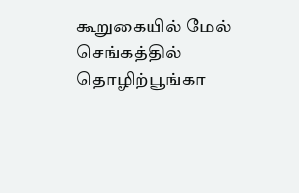கூறுகையில் மேல் செங்கத்தில் தொழிற்பூங்கா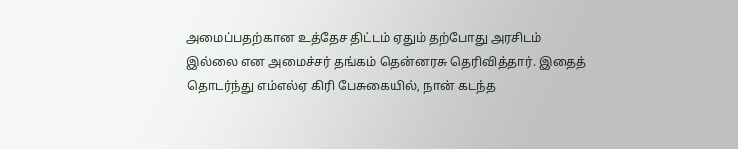அமைப்பதற்கான உத்தேச திட்டம் ஏதும் தற்போது அரசிடம் இல்லை என அமைச்சர் தங்கம் தென்னரசு தெரிவித்தார். இதைத் தொடர்ந்து எம்எல்ஏ கிரி பேசுகையில், நான் கடந்த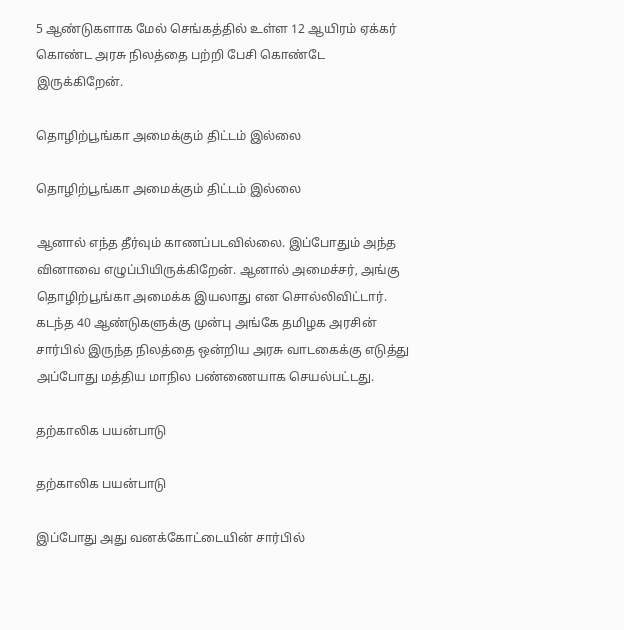5 ஆண்டுகளாக மேல் செங்கத்தில் உள்ள 12 ஆயிரம் ஏக்கர் கொண்ட அரசு நிலத்தை பற்றி பேசி கொண்டே இருக்கிறேன்.

தொழிற்பூங்கா அமைக்கும் திட்டம் இல்லை

தொழிற்பூங்கா அமைக்கும் திட்டம் இல்லை

ஆனால் எந்த தீர்வும் காணப்படவில்லை. இப்போதும் அந்த வினாவை எழுப்பியிருக்கிறேன். ஆனால் அமைச்சர், அங்கு தொழிற்பூங்கா அமைக்க இயலாது என சொல்லிவிட்டார். கடந்த 40 ஆண்டுகளுக்கு முன்பு அங்கே தமிழக அரசின் சார்பில் இருந்த நிலத்தை ஒன்றிய அரசு வாடகைக்கு எடுத்து அப்போது மத்திய மாநில பண்ணையாக செயல்பட்டது.

தற்காலிக பயன்பாடு

தற்காலிக பயன்பாடு

இப்போது அது வனக்கோட்டையின் சார்பில்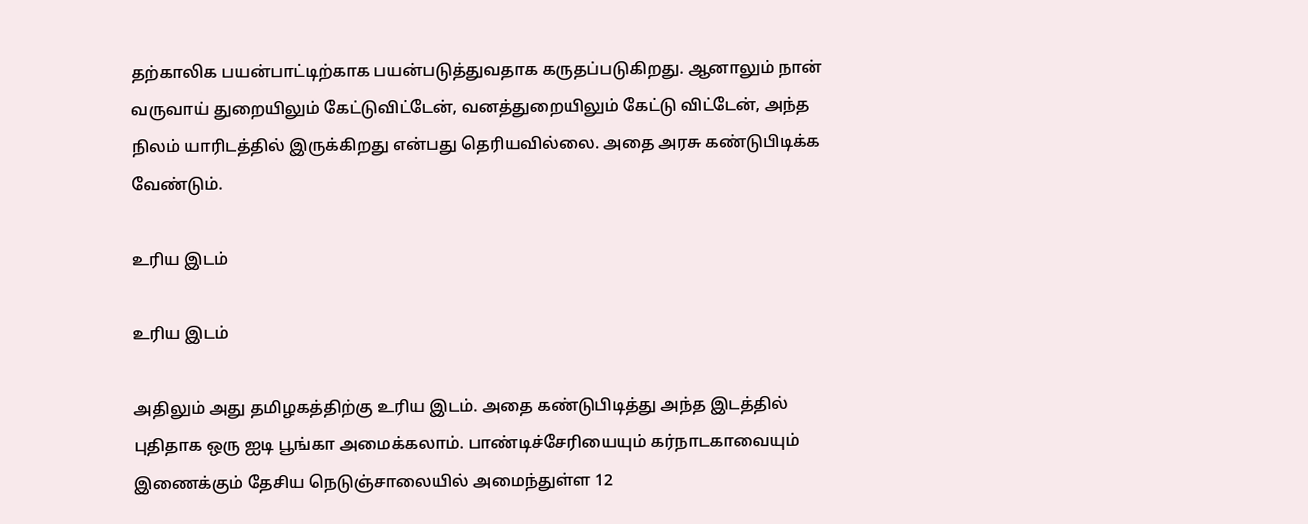தற்காலிக பயன்பாட்டிற்காக பயன்படுத்துவதாக கருதப்படுகிறது. ஆனாலும் நான் வருவாய் துறையிலும் கேட்டுவிட்டேன், வனத்துறையிலும் கேட்டு விட்டேன், அந்த நிலம் யாரிடத்தில் இருக்கிறது என்பது தெரியவில்லை. அதை அரசு கண்டுபிடிக்க வேண்டும்.

உரிய இடம்

உரிய இடம்

அதிலும் அது தமிழகத்திற்கு உரிய இடம். அதை கண்டுபிடித்து அந்த இடத்தில் புதிதாக ஒரு ஐடி பூங்கா அமைக்கலாம். பாண்டிச்சேரியையும் கர்நாடகாவையும் இணைக்கும் தேசிய நெடுஞ்சாலையில் அமைந்துள்ள 12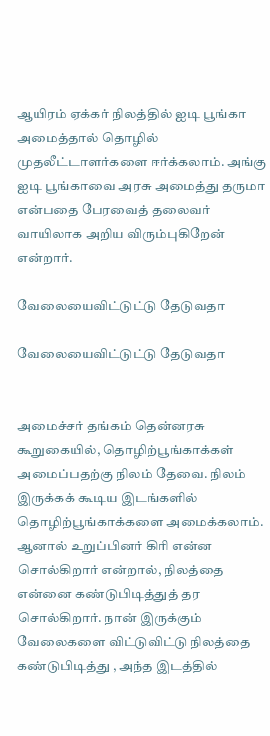ஆயிரம் ஏக்கர் நிலத்தில் ஐடி பூங்கா அமைத்தால் தொழில் முதலீட்டாளர்களை ஈர்க்கலாம். அங்கு ஐடி பூங்காவை அரசு அமைத்து தருமா என்பதை பேரவைத் தலைவர் வாயிலாக அறிய விரும்புகிறேன் என்றார்.

வேலையைவிட்டுட்டு தேடுவதா

வேலையைவிட்டுட்டு தேடுவதா


அமைச்சர் தங்கம் தென்னரசு கூறுகையில், தொழிற்பூங்காக்கள் அமைப்பதற்கு நிலம் தேவை. நிலம் இருக்கக் கூடிய இடங்களில் தொழிற்பூங்காக்களை அமைக்கலாம். ஆனால் உறுப்பினர் கிரி என்ன சொல்கிறார் என்றால், நிலத்தை என்னை கண்டுபிடித்துத் தர சொல்கிறார். நான் இருக்கும் வேலைகளை விட்டுவிட்டு நிலத்தை கண்டுபிடித்து , அந்த இடத்தில்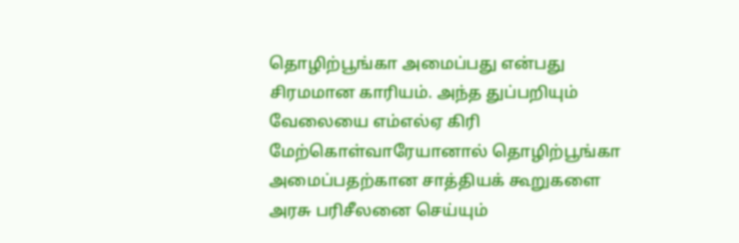தொழிற்பூங்கா அமைப்பது என்பது சிரமமான காரியம். அந்த துப்பறியும் வேலையை எம்எல்ஏ கிரி மேற்கொள்வாரேயானால் தொழிற்பூங்கா அமைப்பதற்கான சாத்தியக் கூறுகளை அரசு பரிசீலனை செய்யும்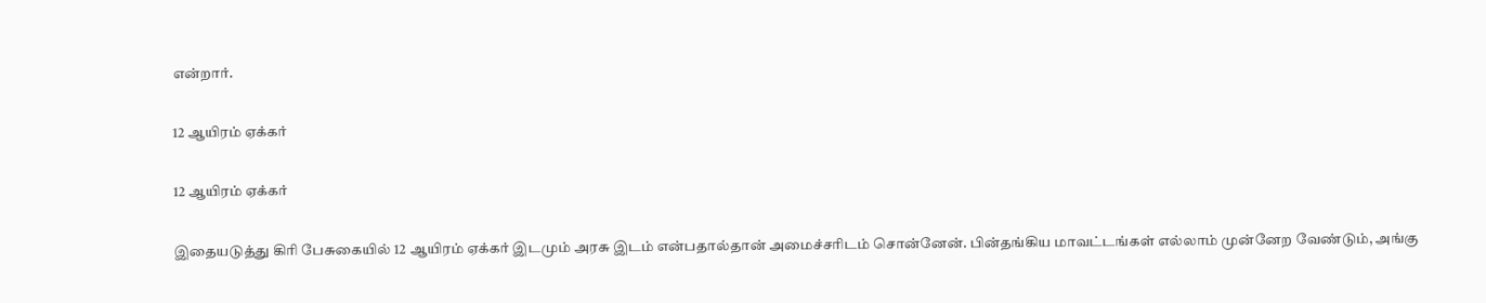என்றார்.

12 ஆயிரம் ஏக்கர்

12 ஆயிரம் ஏக்கர்

இதையடுத்து கிரி பேசுகையில் 12 ஆயிரம் ஏக்கர் இடமும் அரசு இடம் என்பதால்தான் அமைச்சரிடம் சொன்னேன். பின்தங்கிய மாவட்டங்கள் எல்லாம் முன்னேற வேண்டும், அங்கு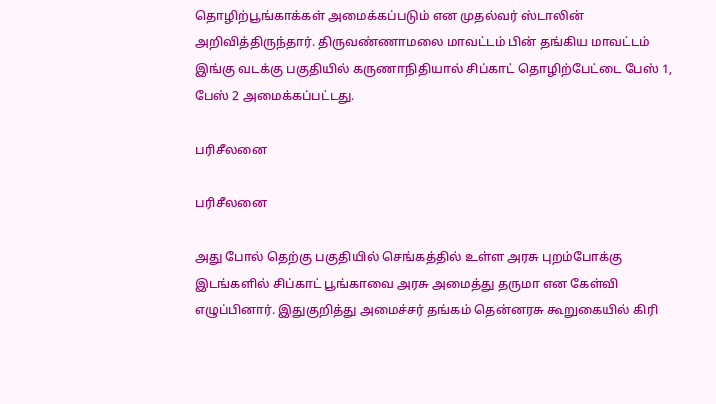தொழிற்பூங்காக்கள் அமைக்கப்படும் என முதல்வர் ஸ்டாலின் அறிவித்திருந்தார். திருவண்ணாமலை மாவட்டம் பின் தங்கிய மாவட்டம் இங்கு வடக்கு பகுதியில் கருணாநிதியால் சிப்காட் தொழிற்பேட்டை பேஸ் 1, பேஸ் 2 அமைக்கப்பட்டது.

பரிசீலனை

பரிசீலனை

அது போல் தெற்கு பகுதியில் செங்கத்தில் உள்ள அரசு புறம்போக்கு இடங்களில் சிப்காட் பூங்காவை அரசு அமைத்து தருமா என கேள்வி எழுப்பினார். இதுகுறித்து அமைச்சர் தங்கம் தென்னரசு கூறுகையில் கிரி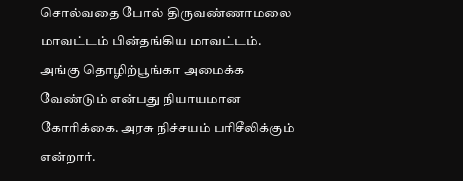சொல்வதை போல் திருவண்ணாமலை மாவட்டம் பின்தங்கிய மாவட்டம். அங்கு தொழிற்பூங்கா அமைக்க வேண்டும் என்பது நியாயமான கோரிக்கை. அரசு நிச்சயம் பரிசீலிக்கும் என்றார்.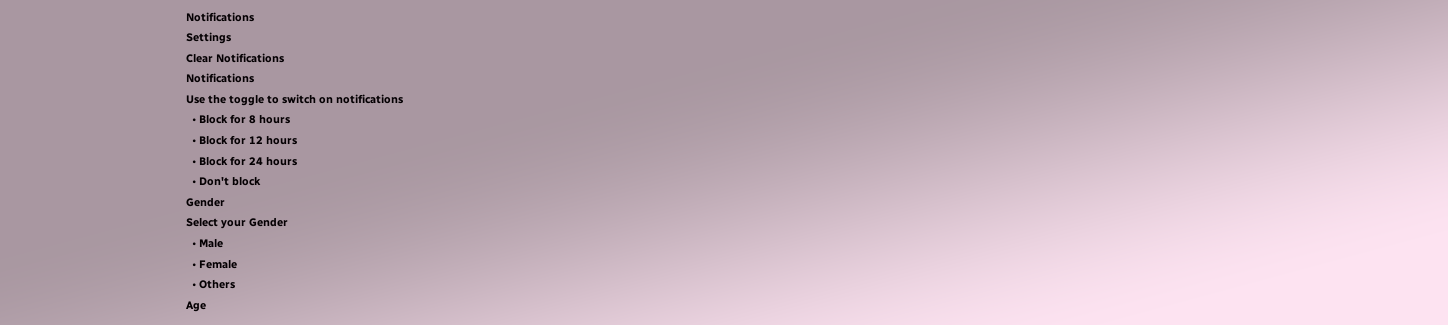Notifications
Settings
Clear Notifications
Notifications
Use the toggle to switch on notifications
  • Block for 8 hours
  • Block for 12 hours
  • Block for 24 hours
  • Don't block
Gender
Select your Gender
  • Male
  • Female
  • Others
Age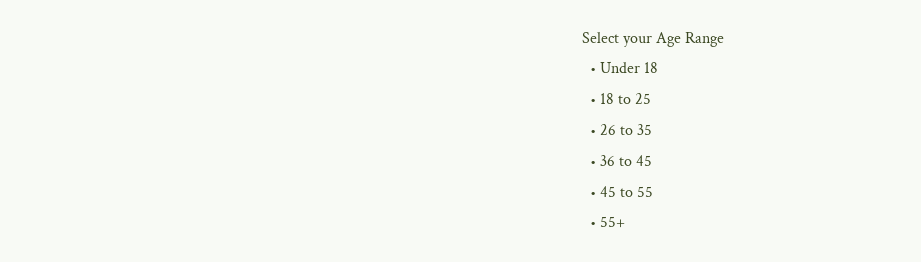Select your Age Range
  • Under 18
  • 18 to 25
  • 26 to 35
  • 36 to 45
  • 45 to 55
  • 55+